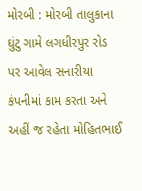મોરબી : મોરબી તાલુકાના ઘુંટુ ગામે લગધીરપુર રોડ પર આવેલ સનારીયા કંપનીમાં કામ કરતા અને અહીં જ રહેતા મોહિતભાઈ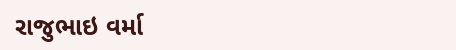રાજુભાઇ વર્મા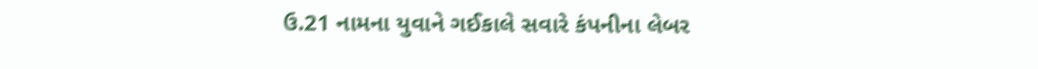ઉ.21 નામના યુવાને ગઈકાલે સવારે કંપનીના લેબર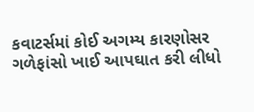કવાટર્સમાં કોઈ અગમ્ય કારણોસર ગળેફાંસો ખાઈ આપઘાત કરી લીધો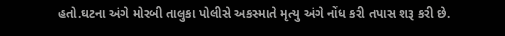હતો.ઘટના અંગે મોરબી તાલુકા પોલીસે અકસ્માતે મૃત્યુ અંગે નોંધ કરી તપાસ શરૂ કરી છે.